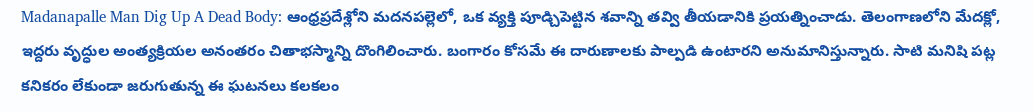Madanapalle Man Dig Up A Dead Body: ఆంధ్రప్రదేశ్లోని మదనపల్లెలో, ఒక వ్యక్తి పూడ్చిపెట్టిన శవాన్ని తవ్వి తీయడానికి ప్రయత్నించాడు. తెలంగాణలోని మేదక్లో, ఇద్దరు వృద్ధుల అంత్యక్రియల అనంతరం చితాభస్మాన్ని దొంగిలించారు. బంగారం కోసమే ఈ దారుణాలకు పాల్పడి ఉంటారని అనుమానిస్తున్నారు. సాటి మనిషి పట్ల కనికరం లేకుండా జరుగుతున్న ఈ ఘటనలు కలకలం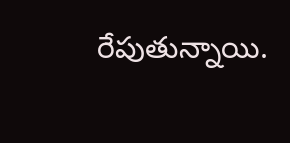రేపుతున్నాయి.